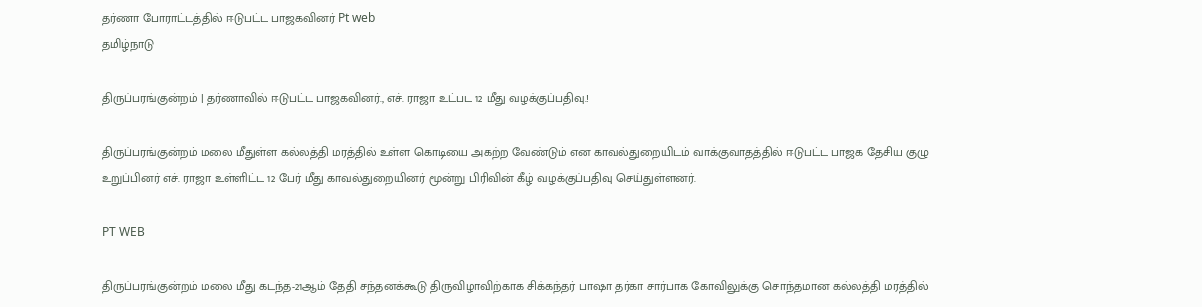தர்ணா போராட்டத்தில் ஈடுபட்ட பாஜகவினர் Pt web
தமிழ்நாடு

திருப்பரங்குன்றம் | தர்ணாவில் ஈடுபட்ட பாஜகவினர்., எச். ராஜா உட்பட 12 மீது வழக்குப்பதிவு.!

திருப்பரங்குன்றம் மலை மீதுள்ள கல்லத்தி மரத்தில் உள்ள கொடியை அகற்ற வேண்டும் என காவல்துறையிடம் வாக்குவாதத்தில் ஈடுபட்ட பாஜக தேசிய குழு உறுப்பினர் எச். ராஜா உள்ளிட்ட 12 பேர் மீது காவல்துறையினர் மூன்று பிரிவின் கீழ் வழக்குப்பதிவு செய்துள்ளனர்.

PT WEB

திருப்பரங்குன்றம் மலை மீது கடந்த-21ஆம் தேதி சந்தனக்கூடு திருவிழாவிற்காக சிக்கந்தர் பாஷா தர்கா சார்பாக கோவிலுக்கு சொந்தமான கல்லத்தி மரத்தில்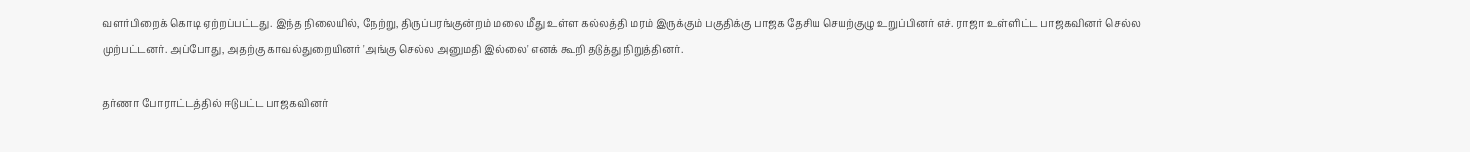வளர்பிறைக் கொடி ஏற்றப்பட்டது. இந்த நிலையில், நேற்று, திருப்பரங்குன்றம் மலை மீது உள்ள கல்லத்தி மரம் இருக்கும் பகுதிக்கு பாஜக தேசிய செயற்குழு உறுப்பினர் எச். ராஜா உள்ளிட்ட பாஜகவினர் செல்ல முற்பட்டனர். அப்போது, அதற்கு காவல்துறையினர் 'அங்கு செல்ல அனுமதி இல்லை' எனக் கூறி தடுத்து நிறுத்தினர்.

தர்ணா போராட்டத்தில் ஈடுபட்ட பாஜகவினர்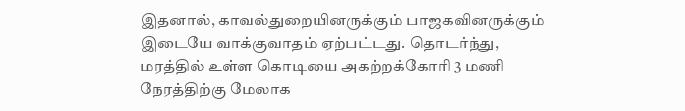இதனால், காவல்துறையினருக்கும் பாஜகவினருக்கும் இடையே வாக்குவாதம் ஏற்பட்டது. தொடர்ந்து, மரத்தில் உள்ள கொடியை அகற்றக்கோரி 3 மணி நேரத்திற்கு மேலாக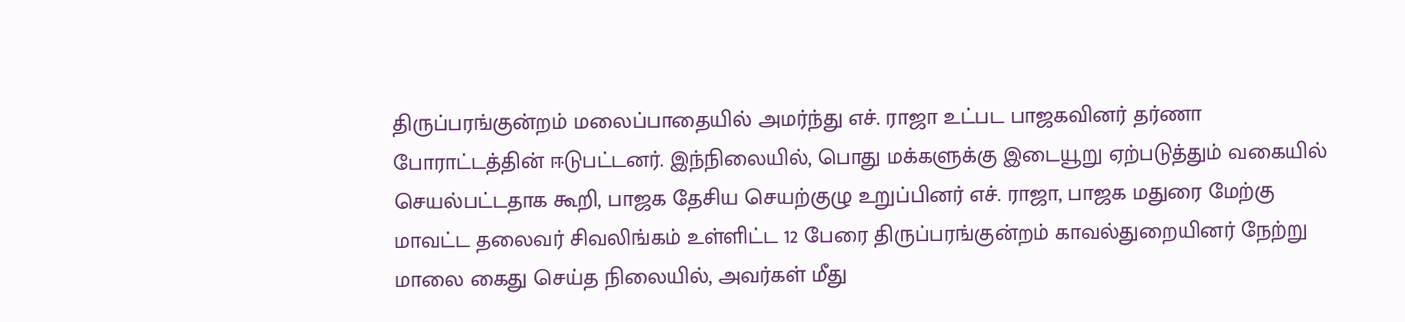திருப்பரங்குன்றம் மலைப்பாதையில் அமர்ந்து எச். ராஜா உட்பட பாஜகவினர் தர்ணா போராட்டத்தின் ஈடுபட்டனர். இந்நிலையில், பொது மக்களுக்கு இடையூறு ஏற்படுத்தும் வகையில் செயல்பட்டதாக கூறி, பாஜக தேசிய செயற்குழு உறுப்பினர் எச். ராஜா, பாஜக மதுரை மேற்கு மாவட்ட தலைவர் சிவலிங்கம் உள்ளிட்ட 12 பேரை திருப்பரங்குன்றம் காவல்துறையினர் நேற்று மாலை கைது செய்த நிலையில், அவர்கள் மீது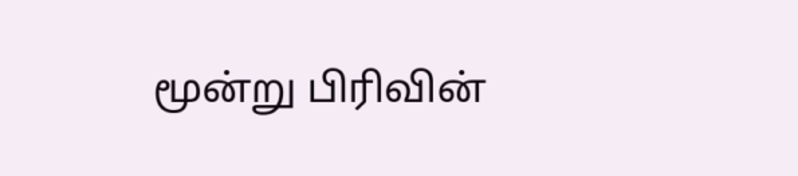மூன்று பிரிவின்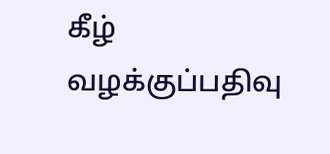கீழ் வழக்குப்பதிவு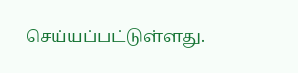செய்யப்பட்டுள்ளது.